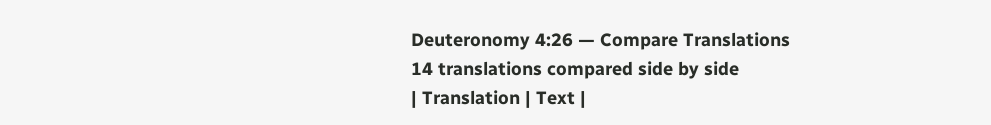Deuteronomy 4:26 — Compare Translations
14 translations compared side by side
| Translation | Text |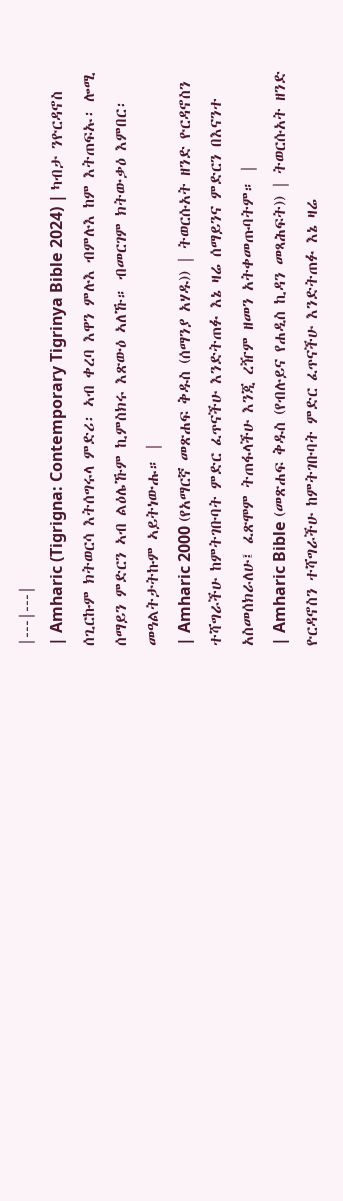|---|---|
| Amharic (Tigrigna: Contemporary Tigrinya Bible 2024) | ካብታ ንዮርዳኖስ ሰጊርኩም ክትወርሳ እትሰግሩላ ምድሪ፡ ኣብ ቀረባ እዋን ምሉእ ብምሉእ ከም እትጠፍኡ፡ ሎሚ ሰማይን ምድርን ኣብ ልዕሌኹም ኪምስክሩ እጽውዕ ኣለኹ። ብመርገም ክትውቃዕ እምበር፡ መዓልትታትኩም ኣይትነውሑ። |
| Amharic 2000 (የአማርኛ መጽሐፍ ቅዱስ (ሰማንያ አሃዱ)) | ትወርሱአት ዘንድ ዮርዳኖስን ተሻግራችሁ ከምትገቡባት ምድር ፈጥናችሁ እንድትጠፉ እኔ ዛሬ ሰማይንና ምድርን በእናንተ አስመሰክራለሁ፤ ፈጽሞም ትጠፋላችሁ እንጂ ረዥም ዘመን አትቀመጡባትም። |
| Amharic Bible (መጽሐፍ ቅዱስ (የብሉይና የሐዲስ ኪዳን መጻሕፍት)) | ትወርሱአት ዘንድ ዮርዳኖስን ተሻግራችሁ ከምትገቡባት ምድር ፈጥናችሁ እንድትጠፉ እኔ ዛሬ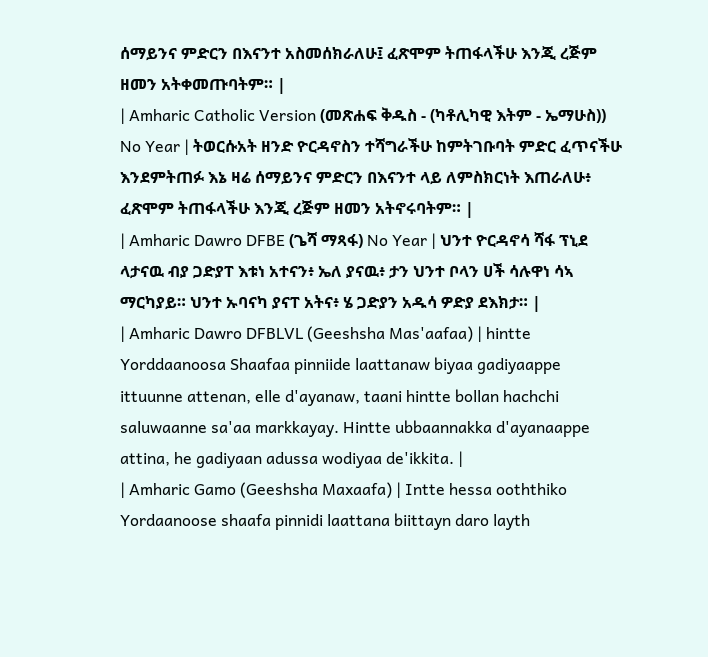ሰማይንና ምድርን በእናንተ አስመሰክራለሁ፤ ፈጽሞም ትጠፋላችሁ እንጂ ረጅም ዘመን አትቀመጡባትም። |
| Amharic Catholic Version (መጽሐፍ ቅዱስ - (ካቶሊካዊ እትም - ኤማሁስ)) No Year | ትወርሱአት ዘንድ ዮርዳኖስን ተሻግራችሁ ከምትገቡባት ምድር ፈጥናችሁ እንደምትጠፉ እኔ ዛሬ ሰማይንና ምድርን በእናንተ ላይ ለምስክርነት እጠራለሁ፥ ፈጽሞም ትጠፋላችሁ እንጂ ረጅም ዘመን አትኖሩባትም። |
| Amharic Dawro DFBE (ጌሻ ማጻፋ) No Year | ህንተ ዮርዳኖሳ ሻፋ ፕኒደ ላታናዉ ብያ ጋድያፐ እቱነ አተናን፥ ኤለ ያናዉ፥ ታን ህንተ ቦላን ሀች ሳሉዋነ ሳኣ ማርካያይ። ህንተ ኡባናካ ያናፐ አትና፥ ሄ ጋድያን አዱሳ ዎድያ ደእክታ። |
| Amharic Dawro DFBLVL (Geeshsha Mas'aafaa) | hintte Yorddaanoosa Shaafaa pinniide laattanaw biyaa gadiyaappe ittuunne attenan, elle d'ayanaw, taani hintte bollan hachchi saluwaanne sa'aa markkayay. Hintte ubbaannakka d'ayanaappe attina, he gadiyaan adussa wodiyaa de'ikkita. |
| Amharic Gamo (Geeshsha Maxaafa) | Intte hessa ooththiko Yordaanoose shaafa pinnidi laattana biittayn daro layth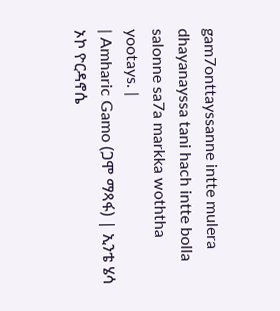gam7onttayssanne intte mulera dhayanayssa tani hach intte bolla salonne sa7a markka woththa yootays. |
| Amharic Gamo (ጋሞ ማጻፋ) | ኢንቴ ሄሳ ኦኮ ዮርዳኖሴ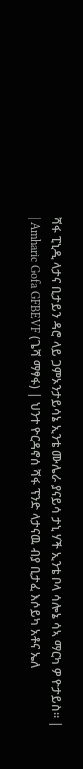ሻፋ ፒኒዲ ላታና ቢታይን ዳሮ ላይ ጋምኦንታይሳኔ ኢንቴ ሙሌራ ያናይሳ ታኒ ሃች ኢንቴ ቦላ ሳሎኔ ሳኣ ማርካ ዎ ዮታይስ። |
| Amharic Gofa GFBEVF (ጌሻ ማፃፋ) | ህንተ ዮርዳኖሰ ሻፋ ፕንድ ላታናዉ ብያ ቢታፈ እሶይካ አቶና ኤለ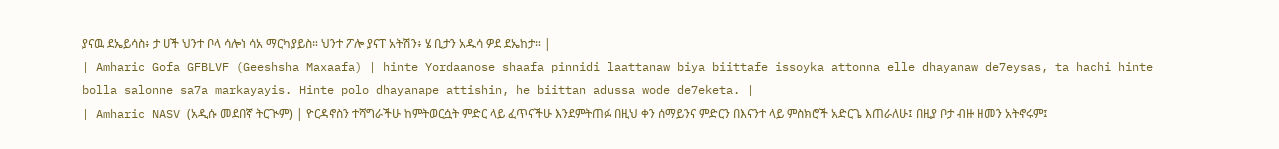ያናዉ ደኤይሳስ፥ ታ ሀች ህንተ ቦላ ሳሎነ ሳአ ማርካያይስ። ህንተ ፖሎ ያናፐ አትሽን፥ ሄ ቢታን አዱሳ ዎደ ደኤከታ። |
| Amharic Gofa GFBLVF (Geeshsha Maxaafa) | hinte Yordaanose shaafa pinnidi laattanaw biya biittafe issoyka attonna elle dhayanaw de7eysas, ta hachi hinte bolla salonne sa7a markayayis. Hinte polo dhayanape attishin, he biittan adussa wode de7eketa. |
| Amharic NASV (አዲሱ መደበኛ ትርጒም) | ዮርዳኖስን ተሻግራችሁ ከምትወርሷት ምድር ላይ ፈጥናችሁ እንደምትጠፉ በዚህ ቀን ሰማይንና ምድርን በእናንተ ላይ ምስክሮች አድርጌ እጠራለሁ፤ በዚያ ቦታ ብዙ ዘመን አትኖሩም፤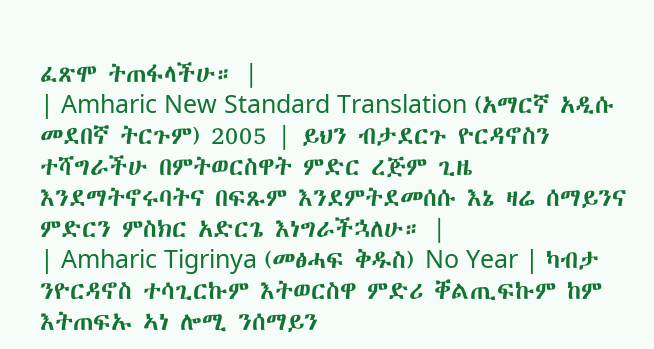ፈጽሞ ትጠፋላችሁ። |
| Amharic New Standard Translation (አማርኛ አዲሱ መደበኛ ትርጉም) 2005 | ይህን ብታደርጉ ዮርዳኖስን ተሻግራችሁ በምትወርስዋት ምድር ረጅም ጊዜ እንደማትኖሩባትና በፍጹም እንደምትደመሰሱ እኔ ዛሬ ሰማይንና ምድርን ምስክር አድርጌ እነግራችኋለሁ። |
| Amharic Tigrinya (መፅሓፍ ቅዱስ) No Year | ካብታ ንዮርዳኖስ ተሳጊርኩም እትወርስዋ ምድሪ ቐልጢፍኩም ከም እትጠፍኡ ኣነ ሎሚ ንሰማይን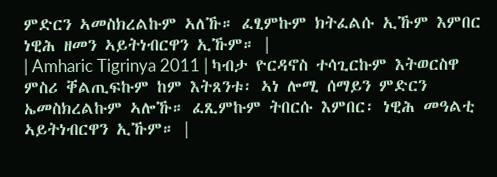ምድርን ኣመስክረልኩም ኣለኹ። ፈፂምኩም ክትፈልሱ ኢኹም እምበር ነዊሕ ዘመን ኣይትነብርዋን ኢኹም። |
| Amharic Tigrinya 2011 | ካብታ ዮርዳኖስ ተሳጊርኩም እትወርስዋ ምስሪ ቐልጢፍኩም ከም እትጸንቱ፡ ኣነ ሎሚ ሰማይን ምድርን ኤመስክረልኩም ኣሎኹ። ፈጺምኩም ትበርሱ እምበር፡ ነዊሕ መዓልቲ ኣይትነብርዋን ኢኹም። |